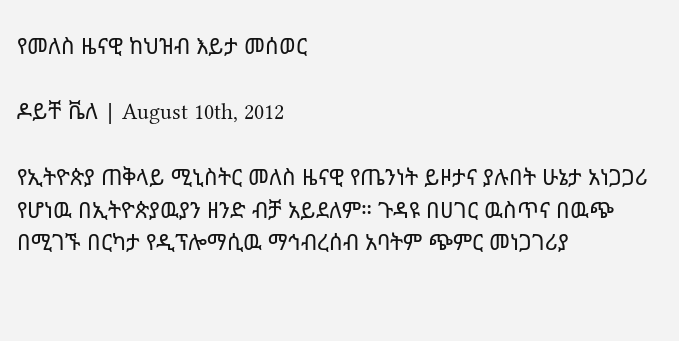የመለስ ዜናዊ ከህዝብ እይታ መሰወር

ዶይቸ ቬለ | August 10th, 2012

የኢትዮጵያ ጠቅላይ ሚኒስትር መለስ ዜናዊ የጤንነት ይዞታና ያሉበት ሁኔታ አነጋጋሪ የሆነዉ በኢትዮጵያዉያን ዘንድ ብቻ አይደለም። ጉዳዩ በሀገር ዉስጥና በዉጭ በሚገኙ በርካታ የዲፕሎማሲዉ ማኅብረሰብ አባትም ጭምር መነጋገሪያ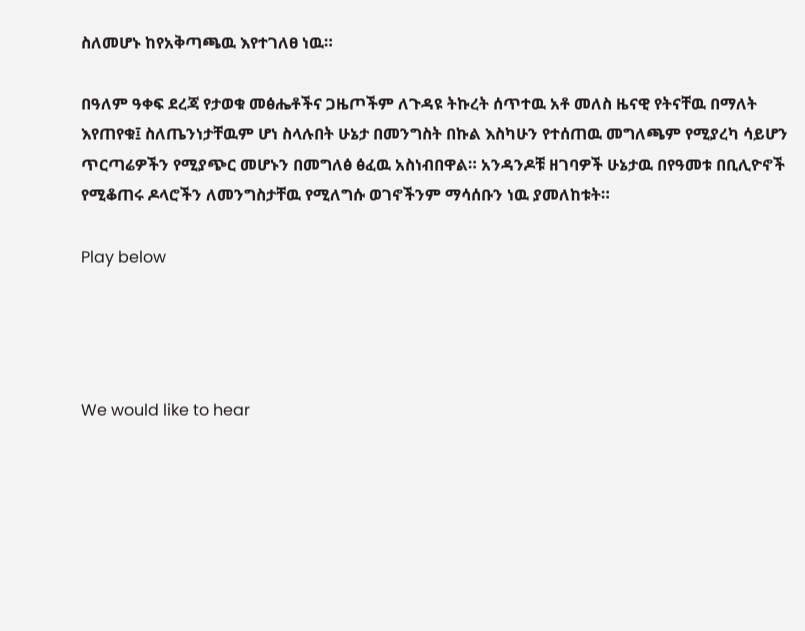ስለመሆኑ ከየአቅጣጫዉ እየተገለፀ ነዉ።

በዓለም ዓቀፍ ደረጃ የታወቁ መፅሔቶችና ጋዜጦችም ለጉዳዩ ትኩረት ሰጥተዉ አቶ መለስ ዜናዊ የትናቸዉ በማለት እየጠየቁ፤ ስለጤንነታቸዉም ሆነ ስላሉበት ሁኔታ በመንግስት በኩል እስካሁን የተሰጠዉ መግለጫም የሚያረካ ሳይሆን ጥርጣሬዎችን የሚያጭር መሆኑን በመግለፅ ፅፈዉ አስነብበዋል። አንዳንዶቹ ዘገባዎች ሁኔታዉ በየዓመቱ በቢሊዮኖች የሚቆጠሩ ዶላሮችን ለመንግስታቸዉ የሚለግሱ ወገኖችንም ማሳሰቡን ነዉ ያመለከቱት።

Play below




We would like to hear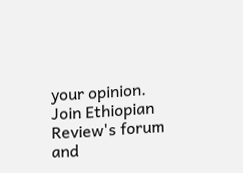your opinion.
Join Ethiopian Review's forum and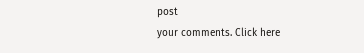post
your comments. Click here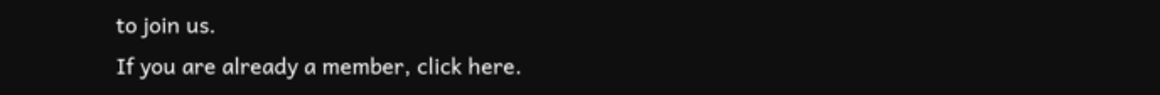to join us.
If you are already a member, click here.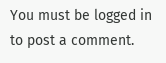You must be logged in to post a comment.